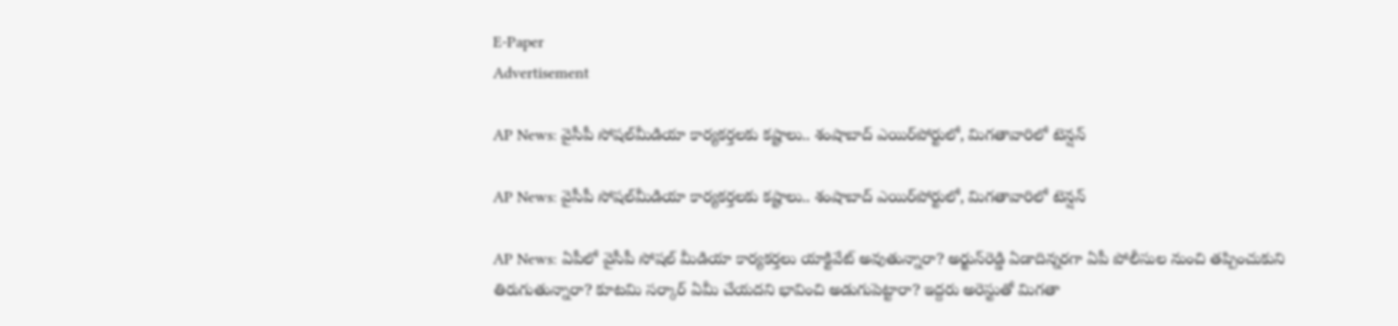E-Paper
Advertisement

AP News: వైసీపీ సోషల్‌‌మీడియా కార్యకర్తలకు కష్టాలు.. శంషాబాద్ ఎయిర్‌పోర్టులో, మిగతావారిలో టెన్షన్

AP News: వైసీపీ సోషల్‌‌మీడియా కార్యకర్తలకు కష్టాలు.. శంషాబాద్ ఎయిర్‌పోర్టులో, మిగతావారిలో టెన్షన్

AP News: ఏపీలో వైసీపీ సోషల్ మీడియా కార్యకర్తలు యాక్టివేట్ అవుతున్నారా? అర్జున్‌రెడ్డి ఏడాదిన్నరగా ఏపీ పోలీసుల నుంచి తప్పించుకుని తిరుగుతున్నారా? కూటమి సర్కార్ ఏమీ చేయదని భావించి అడుగుపెట్టారా? ఇద్దరు అరెస్టుతో మిగతా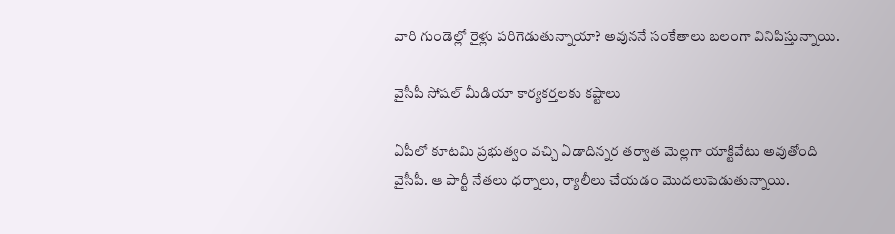వారి గుండెల్లో రైళ్లు పరిగెడుతున్నాయా? అవుననే సంకేతాలు బలంగా వినిపిస్తున్నాయి.

వైసీపీ సోషల్‌ మీడియా కార్యకర్తలకు కష్టాలు

ఏపీలో కూటమి ప్రభుత్వం వచ్చి ఏడాదిన్నర తర్వాత మెల్లగా యాక్టివేటు అవుతోంది వైసీపీ. ఆ పార్టీ నేతలు ధర్నాలు, ర్యాలీలు చేయడం మొదలుపెడుతున్నాయి.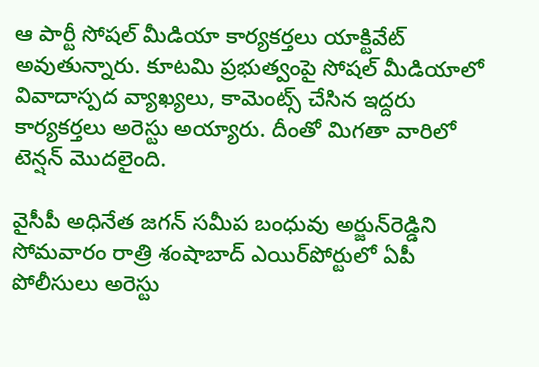ఆ పార్టీ సోషల్ మీడియా కార్యకర్తలు యాక్టివేట్ అవుతున్నారు. కూటమి ప్రభుత్వంపై సోషల్ మీడియాలో వివాదాస్పద వ్యాఖ్యలు, కామెంట్స్ చేసిన ఇద్దరు కార్యకర్తలు అరెస్టు అయ్యారు. దీంతో మిగతా వారిలో టెన్షన్ మొదలైంది.

వైసీపీ అధినేత జగన్‌ సమీప బంధువు అర్జున్‌రెడ్డిని సోమవారం రాత్రి శంషాబాద్‌ ఎయిర్‌పోర్టులో ఏపీ పోలీసులు అరెస్టు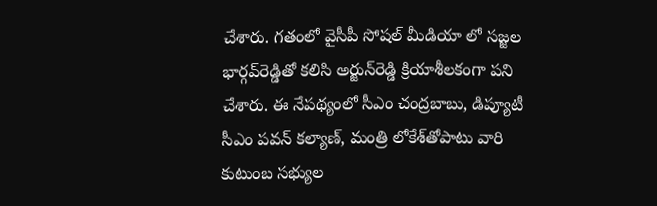చేశారు. గతంలో వైసీపీ సోషల్ మీడియా లో సజ్జల భార్గవ్‌రెడ్డితో కలిసి అర్జున్‌రెడ్డి క్రియాశీలకంగా పని చేశారు. ఈ నేపథ్యంలో సీఎం చంద్రబాబు, డిప్యూటీ సీఎం పవన్‌ కల్యాణ్, మంత్రి లోకేశ్‌తోపాటు వారి కుటుంబ సభ్యుల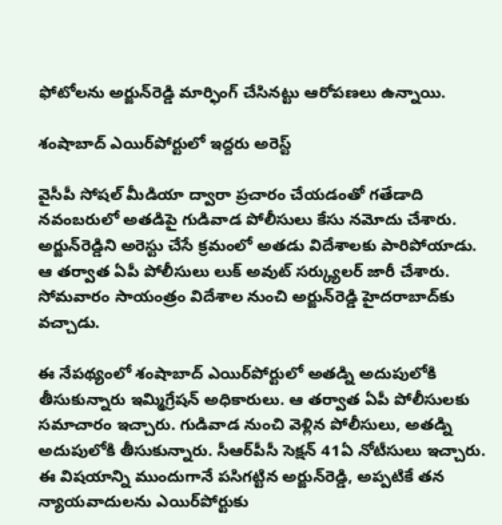ఫోటోలను అర్జున్‌రెడ్డి మార్ఫింగ్‌ చేసినట్టు ఆరోపణలు ఉన్నాయి.

శంషాబాద్ ఎయిర్‌పోర్టులో ఇద్దరు అరెస్ట్

వైసీపీ సోషల్‌ మీడియా ద్వారా ప్రచారం చేయడంతో గతేడాది నవంబరులో అతడిపై గుడివాడ పోలీసులు కేసు నమోదు చేశారు. అర్జున్‌రెడ్డిని అరెస్టు చేసే క్రమంలో అతడు విదేశాలకు పారిపోయాడు. ఆ తర్వాత ఏపీ పోలీసులు లుక్‌ అవుట్‌ సర్క్యులర్‌ జారీ చేశారు. సోమవారం సాయంత్రం విదేశాల నుంచి అర్జున్‌రెడ్డి హైదరాబాద్‌కు వచ్చాడు.

ఈ నేపథ్యంలో శంషాబాద్‌ ఎయిర్‌పోర్టులో అతడ్ని అదుపులోకి తీసుకున్నారు ఇమ్మిగ్రేషన్‌ అధికారులు. ఆ తర్వాత ఏపీ పోలీసులకు సమాచారం ఇచ్చారు. గుడివాడ నుంచి వెళ్లిన పోలీసులు, అతడ్ని అదుపులోకి తీసుకున్నారు. సీఆర్‌పీసీ సెక్షన్‌ 41ఏ నోటీసులు ఇచ్చారు. ఈ విషయాన్ని ముందుగానే పసిగట్టిన అర్జున్‌రెడ్డి, అప్పటికే తన న్యాయవాదులను ఎయిర్‌పోర్టుకు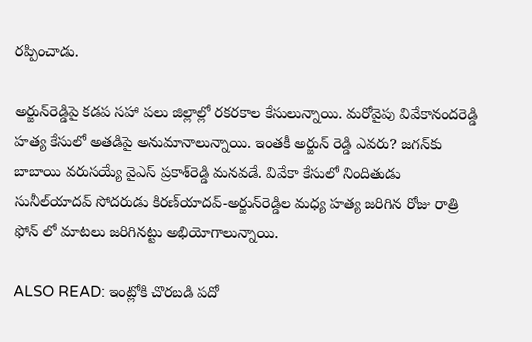రప్పించాడు.

అర్జున్‌రెడ్డిపై కడప సహా పలు జిల్లాల్లో రకరకాల కేసులున్నాయి. మరోవైపు వివేకానందరెడ్డి హత్య కేసులో అతడిపై అనుమానాలున్నాయి. ఇంతకీ అర్జున్ రెడ్డి ఎవరు? జగన్‌కు బాబాయి వరుసయ్యే వైఎస్‌ ప్రకాశ్‌రెడ్డి మనవడే. వివేకా కేసులో నిందితుడు సునీల్‌యాదవ్‌ సోదరుడు కిరణ్‌యాదవ్-అర్జున్‌రెడ్డిల మధ్య హత్య జరిగిన రోజు రాత్రి ఫోన్ లో మాటలు జరిగినట్టు అభియోగాలున్నాయి.

ALSO READ: ఇంట్లోకి చొరబడి పదో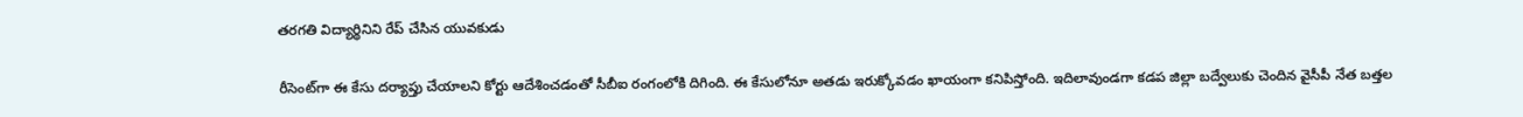తరగతి విద్యార్థినిని రేప్ చేసిన యువకుడు

రీసెంట్‌గా ఈ కేసు దర్యాప్తు చేయాలని కోర్టు ఆదేశించడంతో సీబీఐ రంగంలోకి దిగింది. ఈ కేసులోనూ అతడు ఇరుక్కోవడం ఖాయంగా కనిపిస్తోంది. ఇదిలావుండగా కడప జిల్లా బద్వేలుకు చెందిన వైసీపీ నేత బత్తల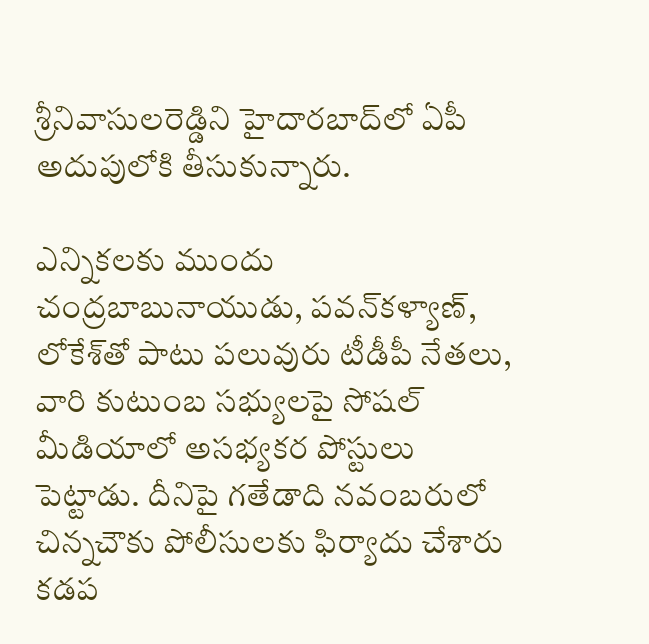శ్రీనివాసులరెడ్డిని హైదారబాద్‌లో ఏపీ అదుపులోకి తీసుకున్నారు.

ఎన్నికలకు ముందు చంద్రబాబునాయుడు, పవన్‌కళ్యాణ్‌, లోకేశ్‌తో పాటు పలువురు టీడీపీ నేతలు, వారి కుటుంబ సభ్యులపై సోషల్‌ మీడియాలో అసభ్యకర పోస్టులు పెట్టాడు. దీనిపై గతేడాది నవంబరులో చిన్నచౌకు పోలీసులకు ఫిర్యాదు చేశారు కడప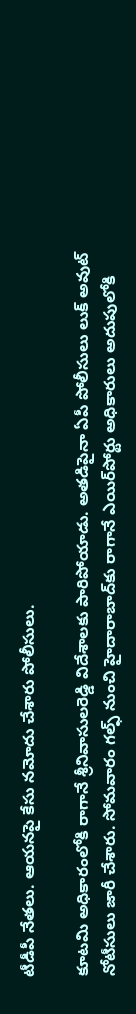టీడీపీ నేతలు. ఆయనపై కేసు నమోదు చేశారు పోలీసులు.

కూటమి అధికారంలోకి రాగానే శ్రీనివాసులరెడ్డి విదేశాలకు పారిపోయాడు. అతడిపైనా ఏపీ పోలీసులు లుక్‌ అవుట్‌ నోటీసులు జారీ చేశారు. సోమవారం గల్ఫ్‌ నుంచి హైదారాబాద్‌కు రాగానే ఎయిర్‌పోర్టు అధికారులు అదుపులోకి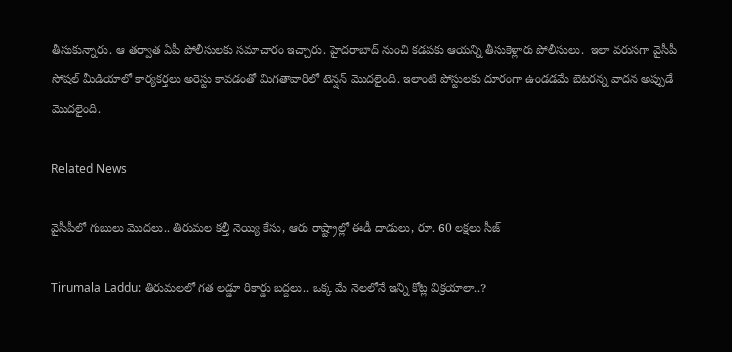తీసుకున్నారు. ఆ తర్వాత ఏపీ పోలీసులకు సమాచారం ఇచ్చారు. హైదరాబాద్ నుంచి కడపకు ఆయన్ని తీసుకెళ్లారు పోలీసులు.  ఇలా వరుసగా వైసీపీ సోషల్ మీడియాలో కార్యకర్తలు అరెస్టు కావడంతో మిగతావారిలో టెన్షన్ మొదలైంది. ఇలాంటి పోస్టులకు దూరంగా ఉండడమే బెటరన్న వాదన అప్పుడే మొదలైంది.

Related News

వైసీపీలో గుబులు మొదలు.. తిరుమల కల్తీ నెయ్యి కేసు, ఆరు రాష్ట్రాల్లో ఈడీ దాడులు, రూ. 60 లక్షలు సీజ్

Tirumala Laddu: తిరుమలలో గత లడ్డూ రికార్డు బద్దలు.. ఒక్క మే నెలలోనే ఇన్ని కోట్ల విక్రయాలా..?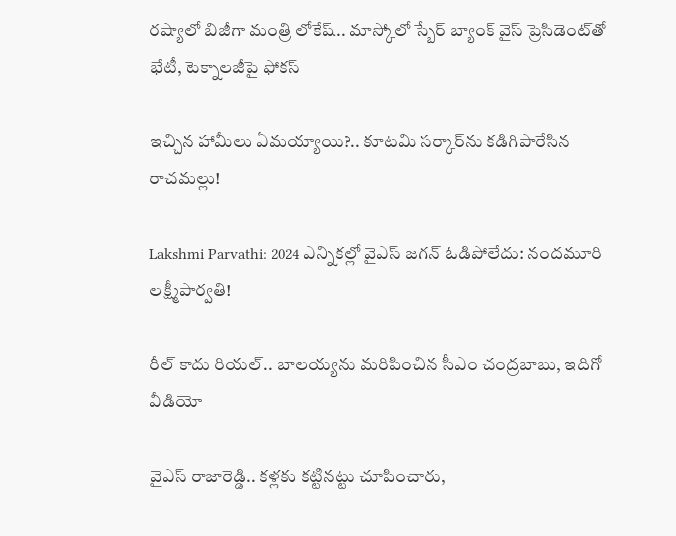రష్యాలో బిజీగా మంత్రి లోకేష్.. మాస్కోలో స్బేర్‌ బ్యాంక్ వైస్ ప్రెసిడెంట్‌తో భేటీ, టెక్నాలజీపై ఫోకస్

ఇచ్చిన హామీలు ఏమయ్యాయి?.. కూటమి సర్కార్‌ను కడిగిపారేసిన రాచమల్లు!

Lakshmi Parvathi: 2024 ఎన్నికల్లో వైఎస్ జగన్ ఓడిపోలేదు: నందమూరి లక్ష్మీపార్వతి!

రీల్ కాదు రియల్.. బాలయ్యను మరిపించిన సీఎం చంద్రబాబు, ఇదిగో వీడియో

వైఎస్ రాజారెడ్డి.. కళ్లకు కట్టినట్టు చూపించారు,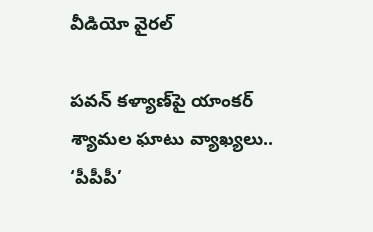వీడియో వైరల్

పవన్ కళ్యాణ్‌పై యాంకర్ శ్యామల ఘాటు వ్యాఖ్యలు.. ‘పీపీపీ’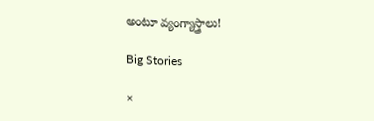అంటూ వ్యంగ్యాస్త్రాలు!

Big Stories

×